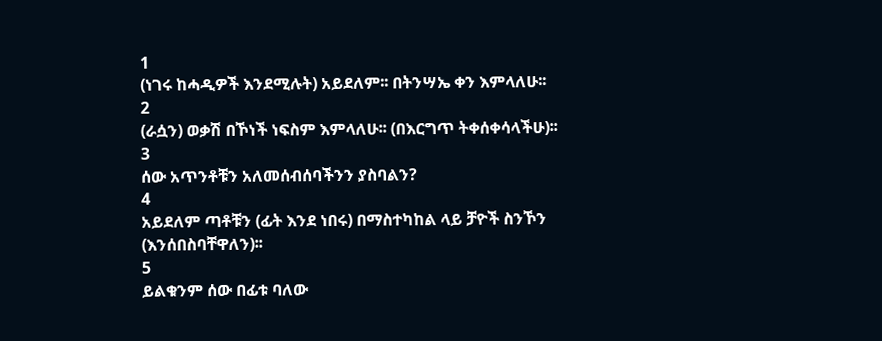1
(ነገሩ ከሓዲዎች እንደሚሉት) አይደለም፡፡ በትንሣኤ ቀን እምላለሁ፡፡
2
(ራሷን) ወቃሽ በኾነች ነፍስም እምላለሁ፡፡ (በእርግጥ ትቀሰቀሳላችሁ)፡፡
3
ሰው አጥንቶቹን አለመሰብሰባችንን ያስባልን?
4
አይደለም ጣቶቹን (ፊት እንደ ነበሩ) በማስተካከል ላይ ቻዮች ስንኾን (እንሰበስባቸዋለን)፡፡
5
ይልቁንም ሰው በፊቱ ባለው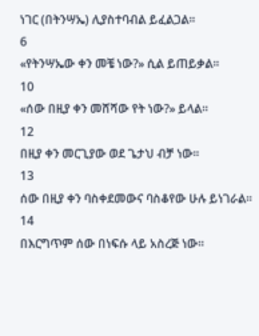ነገር (በትንሣኤ) ሊያስተባብል ይፈልጋል፡፡
6
«የትንሣኤው ቀን መቼ ነው?» ሲል ይጠይቃል፡፡
10
«ሰው በዚያ ቀን መሸሻው የት ነው?» ይላል፡፡
12
በዚያ ቀን መርጊያው ወደ ጌታህ ብቻ ነው፡፡
13
ሰው በዚያ ቀን ባስቀደመውና ባስቆየው ሁሉ ይነገራል፡፡
14
በእርግጥም ሰው በነፍሱ ላይ አስረጅ ነው፡፡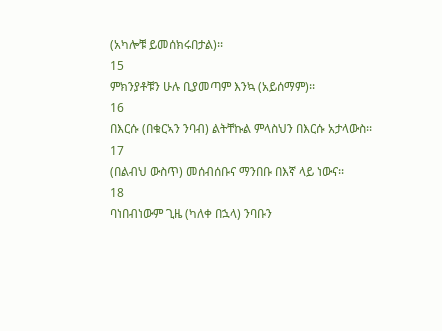(አካሎቹ ይመሰክሩበታል)፡፡
15
ምክንያቶቹን ሁሉ ቢያመጣም እንኳ (አይሰማም)፡፡
16
በእርሱ (በቁርኣን ንባብ) ልትቸኩል ምላስህን በእርሱ አታላውስ፡፡
17
(በልብህ ውስጥ) መሰብሰቡና ማንበቡ በእኛ ላይ ነውና፡፡
18
ባነበብነውም ጊዜ (ካለቀ በኋላ) ንባቡን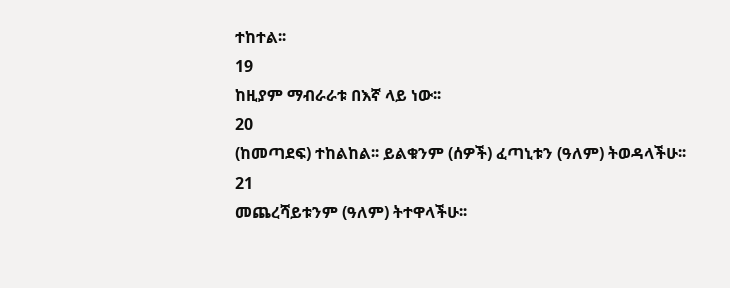ተከተል፡፡
19
ከዚያም ማብራራቱ በእኛ ላይ ነው፡፡
20
(ከመጣደፍ) ተከልከል፡፡ ይልቁንም (ሰዎች) ፈጣኒቱን (ዓለም) ትወዳላችሁ፡፡
21
መጨረሻይቱንም (ዓለም) ትተዋላችሁ፡፡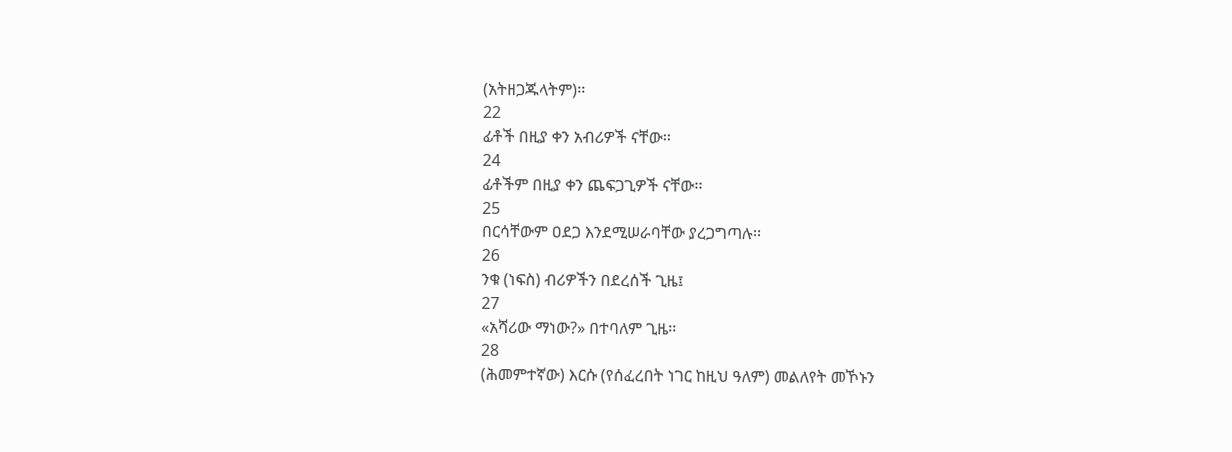(አትዘጋጁላትም)፡፡
22
ፊቶች በዚያ ቀን አብሪዎች ናቸው፡፡
24
ፊቶችም በዚያ ቀን ጨፍጋጊዎች ናቸው፡፡
25
በርሳቸውም ዐደጋ እንደሚሠራባቸው ያረጋግጣሉ፡፡
26
ንቁ (ነፍስ) ብሪዎችን በደረሰች ጊዜ፤
27
«አሻሪው ማነው?» በተባለም ጊዜ፡፡
28
(ሕመምተኛው) እርሱ (የሰፈረበት ነገር ከዚህ ዓለም) መልለየት መኾኑን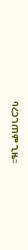ባረጋገጠም ጊዜ፡፡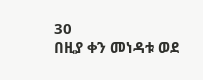30
በዚያ ቀን መነዳቱ ወደ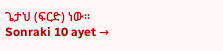ጌታህ (ፍርድ) ነው፡፡
Sonraki 10 ayet →